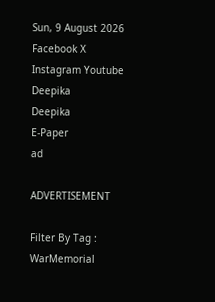Sun, 9 August 2026
Facebook X Instagram Youtube
Deepika
Deepika
E-Paper
ad

ADVERTISEMENT

Filter By Tag : WarMemorial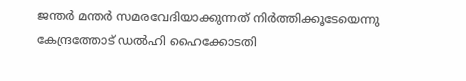ജന്തർ മന്തർ സമരവേദിയാക്കുന്നത് നിർത്തിക്കൂടേയെന്നു കേന്ദ്രത്തോട് ഡൽഹി ഹൈക്കോടതി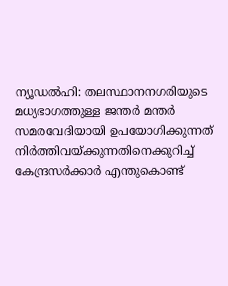ന്യൂഡൽഹി: തലസ്ഥാനനഗരിയുടെ മധ്യഭാഗത്തുള്ള ജന്തർ മന്തർ സമരവേദിയായി ഉപയോഗിക്കുന്നത് നിർത്തിവയ്ക്കുന്നതിനെക്കുറിച്ച് കേന്ദ്രസർക്കാർ എന്തുകൊണ്ട്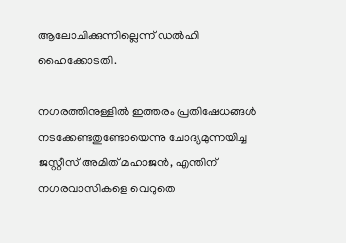ആലോചിക്കുന്നില്ലെന്ന് ഡൽഹി ഹൈക്കോടതി.

നഗരത്തിനുള്ളിൽ ഇത്തരം പ്രതിഷേധങ്ങൾ നടക്കേണ്ടതുണ്ടോയെന്നു ചോദ്യമുന്നയിച്ച ജസ്റ്റീസ് അമിത് മഹാജൻ, എന്തിന് നഗരവാസികളെ വെറുതെ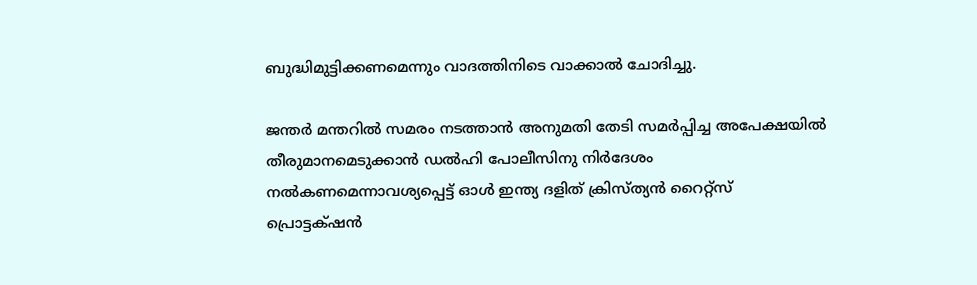ബുദ്ധിമുട്ടിക്കണമെന്നും വാദത്തിനിടെ വാക്കാൽ ചോദിച്ചു.

ജന്തർ മന്തറിൽ സമരം നടത്താൻ അനുമതി തേടി സമർപ്പിച്ച അപേക്ഷയിൽ തീരുമാനമെടുക്കാൻ ഡൽഹി പോലീസിനു നിർദേശം നൽകണമെന്നാവശ്യപ്പെട്ട് ഓൾ ഇന്ത്യ ദളിത് ക്രിസ്ത്യൻ റൈറ്റ്സ് പ്രൊട്ടക്‌ഷൻ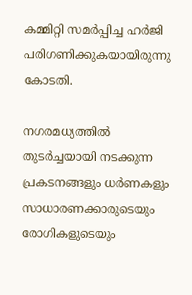കമ്മിറ്റി സമർപ്പിച്ച ഹർജി പരിഗണിക്കുകയായിരുന്നു കോടതി.

നഗരമധ്യത്തിൽ തുടർച്ചയായി നടക്കുന്ന പ്രകടനങ്ങളും ധർണകളും സാധാരണക്കാരുടെയും രോഗികളുടെയും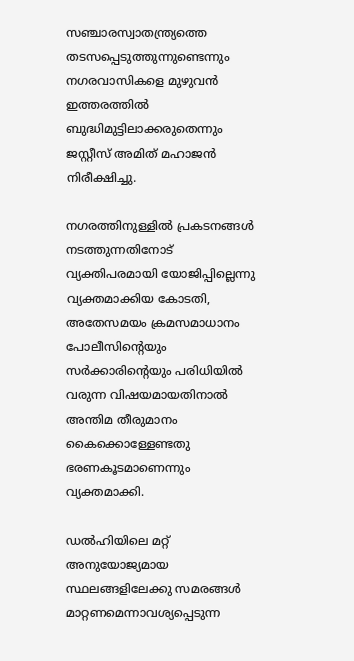സഞ്ചാരസ്വാതന്ത്ര്യത്തെ തടസപ്പെടുത്തുന്നുണ്ടെന്നും നഗരവാസികളെ മുഴുവൻ ഇത്തരത്തിൽ ബുദ്ധിമുട്ടിലാക്കരുതെന്നും ജസ്റ്റീസ് അമിത് മഹാജൻ നിരീക്ഷിച്ചു.

നഗരത്തിനുള്ളിൽ പ്രകടനങ്ങൾ നടത്തുന്നതിനോട് വ്യക്തിപരമായി യോജിപ്പില്ലെന്നു വ്യക്തമാക്കിയ കോടതി, അതേസമയം ക്രമസമാധാനം പോലീസിന്‍റെയും സർക്കാരിന്‍റെയും പരിധിയിൽ വരുന്ന വിഷയമായതിനാൽ അന്തിമ തീരുമാനം കൈക്കൊള്ളേണ്ടതു ഭരണകൂടമാണെന്നും വ്യക്തമാക്കി.

ഡൽഹിയിലെ മറ്റ് അനുയോജ്യമായ സ്ഥലങ്ങളിലേക്കു സമരങ്ങൾ മാറ്റണമെന്നാവശ്യപ്പെടുന്ന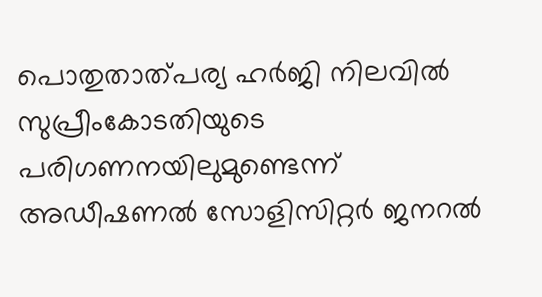പൊതുതാത്പര്യ ഹർജി നിലവിൽ സുപ്രീംകോടതിയുടെ പരിഗണനയിലുമുണ്ടെന്ന് അഡീഷണൽ സോളിസിറ്റർ ജനറൽ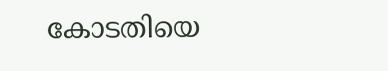കോടതിയെ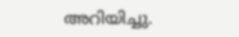അറിയിച്ചു.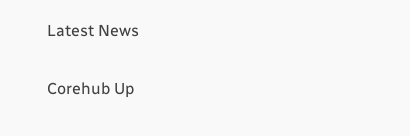Latest News

Corehub Up